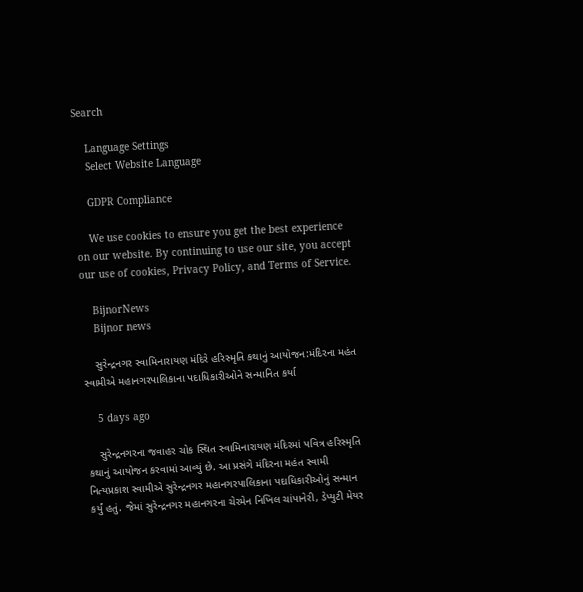Search

    Language Settings
    Select Website Language

    GDPR Compliance

    We use cookies to ensure you get the best experience on our website. By continuing to use our site, you accept our use of cookies, Privacy Policy, and Terms of Service.

    BijnorNews
    Bijnor news

    સુરેન્દ્રનગર સ્વામિનારાયણ મંદિરે હરિસ્મૃતિ કથાનું આયોજન:મંદિરના મહંત સ્વામીએ મહાનગરપાલિકાના પદાધિકારીઓને સન્માનિત કર્યા

    5 days ago

    સુરેન્દ્રનગરના જવાહર ચોક સ્થિત સ્વામિનારાયણ મંદિરમાં પવિત્ર હરિસ્મૃતિ કથાનું આયોજન કરવામાં આવ્યું છે. આ પ્રસંગે મંદિરના મહંત સ્વામી નિત્યપ્રકાશ સ્વામીએ સુરેન્દ્રનગર મહાનગરપાલિકાના પદાધિકારીઓનું સન્માન કર્યું હતું. જેમાં સુરેન્દ્રનગર મહાનગરના ચેરમેન નિખિલ ચાંપાનેરી, ડેપ્યુટી મેયર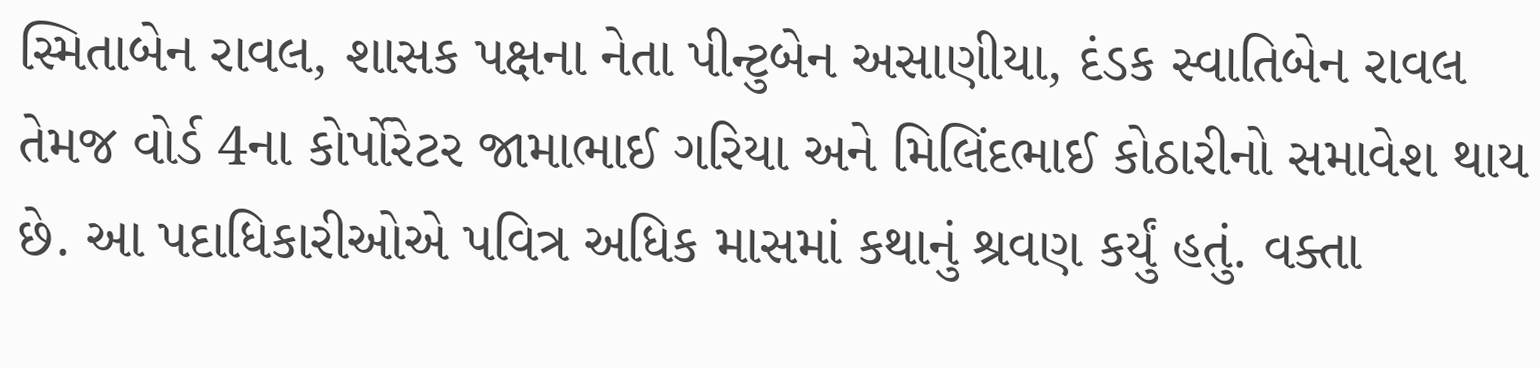સ્મિતાબેન રાવલ, શાસક પક્ષના નેતા પીન્ટુબેન અસાણીયા, દંડક સ્વાતિબેન રાવલ તેમજ વોર્ડ 4ના કોર્પોરેટર જામાભાઈ ગરિયા અને મિલિંદભાઈ કોઠારીનો સમાવેશ થાય છે. આ પદાધિકારીઓએ પવિત્ર અધિક માસમાં કથાનું શ્રવણ કર્યું હતું. વક્તા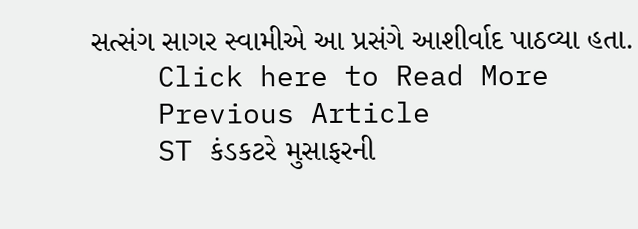સત્સંગ સાગર સ્વામીએ આ પ્રસંગે આશીર્વાદ પાઠવ્યા હતા.
    Click here to Read More
    Previous Article
    ST કંડકટરે મુસાફરની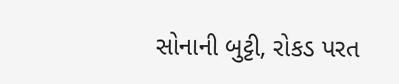સોનાની બુટ્ટી, રોકડ પરત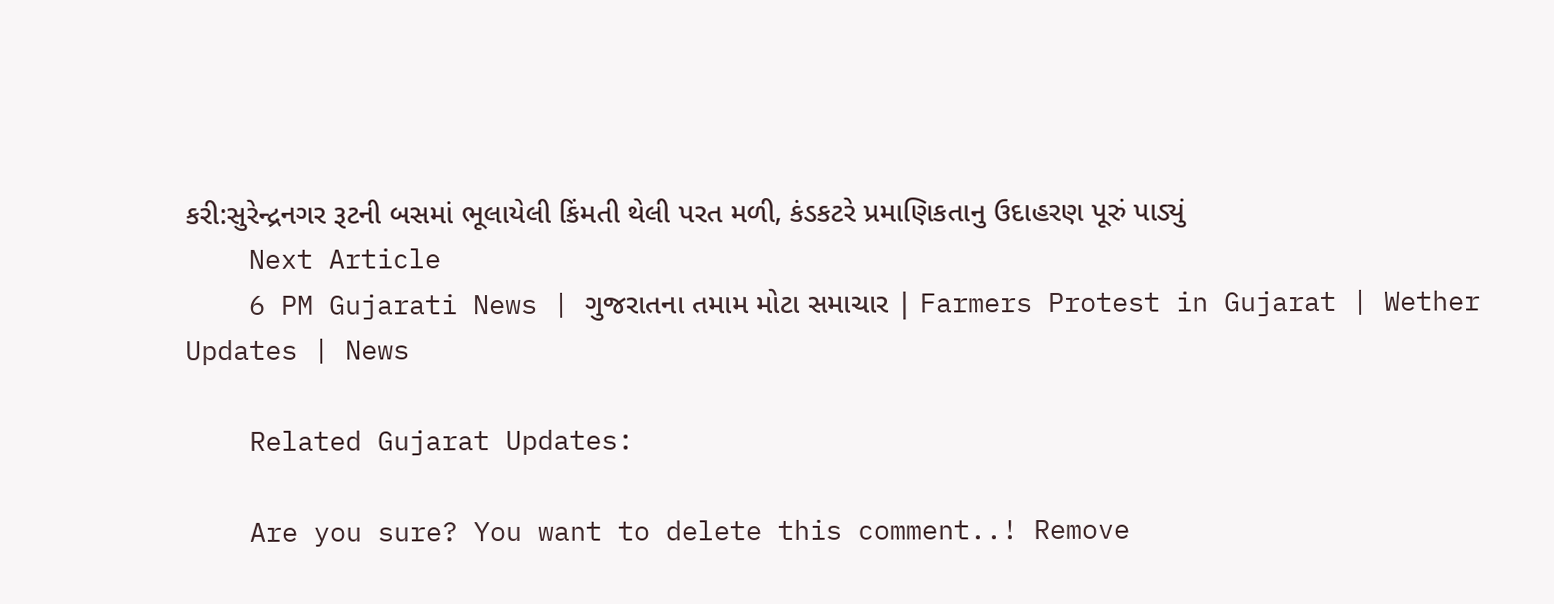કરી:સુરેન્દ્રનગર રૂટની બસમાં ભૂલાયેલી કિંમતી થેલી પરત મળી, કંડકટરે પ્રમાણિકતાનુ ઉદાહરણ પૂરું પાડ્યું
    Next Article
    6 PM Gujarati News | ગુજરાતના તમામ મોટા સમાચાર | Farmers Protest in Gujarat | Wether Updates | News

    Related Gujarat Updates:

    Are you sure? You want to delete this comment..! Remove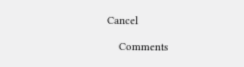Cancel

    Comments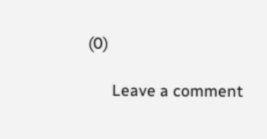(0)

      Leave a comment